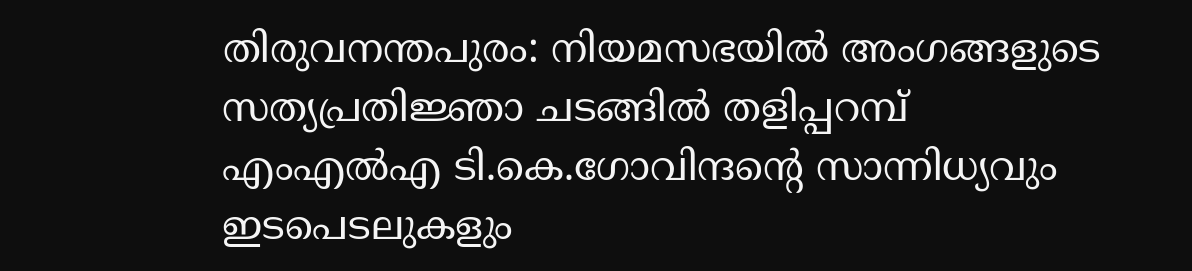തിരുവനന്തപുരം: നിയമസഭയിൽ അംഗങ്ങളുടെ സത്യപ്രതിജ്ഞാ ചടങ്ങിൽ തളിപ്പറമ്പ് എംഎൽഎ ടി.കെ.ഗോവിന്ദന്റെ സാന്നിധ്യവും ഇടപെടലുകളും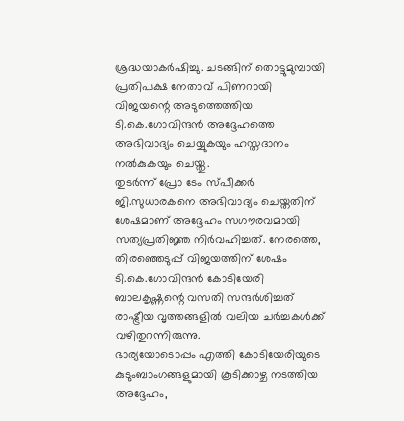ശ്രദ്ധയാകർഷിച്ചു. ചടങ്ങിന് തൊട്ടുമുമ്പായി പ്രതിപക്ഷ നേതാവ് പിണറായി വിജയന്റെ അടുത്തെത്തിയ ടി.കെ.ഗോവിന്ദൻ അദ്ദേഹത്തെ അഭിവാദ്യം ചെയ്യുകയും ഹസ്തദാനം നൽകുകയും ചെയ്തു.
തുടർന്ന് പ്രോ ടേം സ്പീക്കർ ജി.സുധാരകനെ അഭിവാദ്യം ചെയ്തതിന് ശേഷമാണ് അദ്ദേഹം സഗൗരവമായി സത്യപ്രതിജ്ഞ നിർവഹിച്ചത്. നേരത്തെ, തിരഞ്ഞെടുപ്പ് വിജയത്തിന് ശേഷം ടി.കെ.ഗോവിന്ദൻ കോടിയേരി ബാലകൃഷ്ണന്റെ വസതി സന്ദർശിച്ചത് രാഷ്ട്രീയ വൃത്തങ്ങളിൽ വലിയ ചർച്ചകൾക്ക് വഴിതുറന്നിരുന്നു.
ഭാര്യയോടൊപ്പം എത്തി കോടിയേരിയുടെ കുടുംബാംഗങ്ങളുമായി കൂടിക്കാഴ്ച നടത്തിയ അദ്ദേഹം,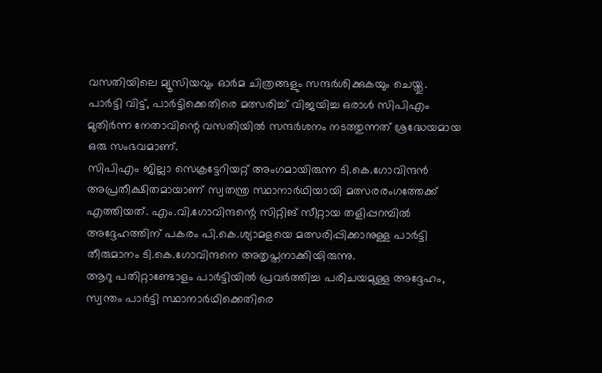വസതിയിലെ മ്യൂസിയവും ഓർമ ചിത്രങ്ങളും സന്ദർശിക്കുകയും ചെയ്തു. പാർട്ടി വിട്ട്, പാർട്ടിക്കെതിരെ മത്സരിച്ച് വിജയിച്ച ഒരാൾ സിപിഎം മുതിർന്ന നേതാവിന്റെ വസതിയിൽ സന്ദർശനം നടത്തുന്നത് ശ്രദ്ധേയമായ ഒരു സംഭവമാണ്.
സിപിഎം ജില്ലാ സെക്രട്ടേറിയറ്റ് അംഗമായിരുന്ന ടി.കെ.ഗോവിന്ദൻ അപ്രതീക്ഷിതമായാണ് സ്വതന്ത്ര സ്ഥാനാർഥിയായി മത്സരരംഗത്തേക്ക് എത്തിയത്. എം.വി.ഗോവിന്ദന്റെ സിറ്റിങ് സീറ്റായ തളിപ്പറമ്പിൽ അദ്ദേഹത്തിന് പകരം പി.കെ.ശ്യാമളയെ മത്സരിപ്പിക്കാനുള്ള പാർട്ടി തീരുമാനം ടി.കെ.ഗോവിന്ദനെ അതൃപ്തനാക്കിയിരുന്നു.
ആറു പതിറ്റാണ്ടോളം പാർട്ടിയിൽ പ്രവർത്തിച്ച പരിചയമുള്ള അദ്ദേഹം, സ്വന്തം പാർട്ടി സ്ഥാനാർഥിക്കെതിരെ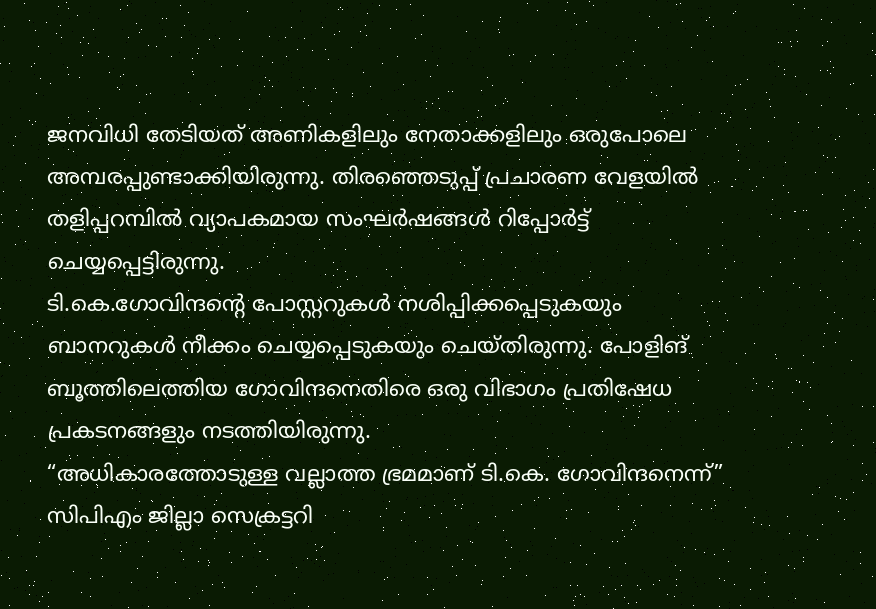ജനവിധി തേടിയത് അണികളിലും നേതാക്കളിലും ഒരുപോലെ അമ്പരപ്പുണ്ടാക്കിയിരുന്നു. തിരഞ്ഞെടുപ്പ് പ്രചാരണ വേളയിൽ തളിപ്പറമ്പിൽ വ്യാപകമായ സംഘർഷങ്ങൾ റിപ്പോർട്ട് ചെയ്യപ്പെട്ടിരുന്നു.
ടി.കെ.ഗോവിന്ദന്റെ പോസ്റ്ററുകൾ നശിപ്പിക്കപ്പെടുകയും ബാനറുകൾ നീക്കം ചെയ്യപ്പെടുകയും ചെയ്തിരുന്നു. പോളിങ് ബൂത്തിലെത്തിയ ഗോവിന്ദനെതിരെ ഒരു വിഭാഗം പ്രതിഷേധ പ്രകടനങ്ങളും നടത്തിയിരുന്നു.
“അധികാരത്തോടുള്ള വല്ലാത്ത ഭ്രമമാണ് ടി.കെ. ഗോവിന്ദനെന്ന്” സിപിഎം ജില്ലാ സെക്രട്ടറി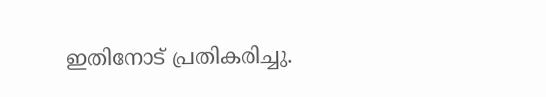ഇതിനോട് പ്രതികരിച്ചു.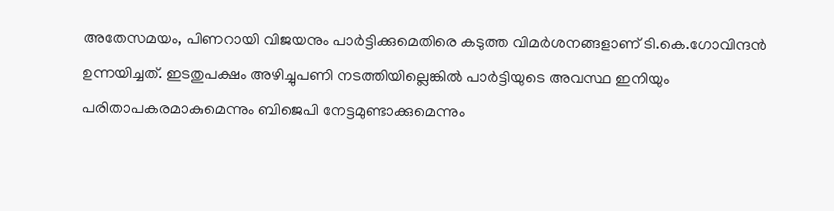അതേസമയം, പിണറായി വിജയനും പാർട്ടിക്കുമെതിരെ കടുത്ത വിമർശനങ്ങളാണ് ടി.കെ.ഗോവിന്ദൻ ഉന്നയിച്ചത്. ഇടതുപക്ഷം അഴിച്ചുപണി നടത്തിയില്ലെങ്കിൽ പാർട്ടിയുടെ അവസ്ഥ ഇനിയും പരിതാപകരമാകുമെന്നും ബിജെപി നേട്ടമുണ്ടാക്കുമെന്നും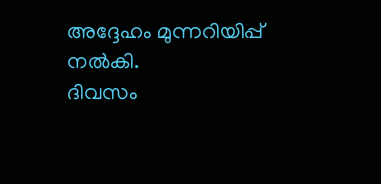അദ്ദേഹം മുന്നറിയിപ്പ് നൽകി.
ദിവസം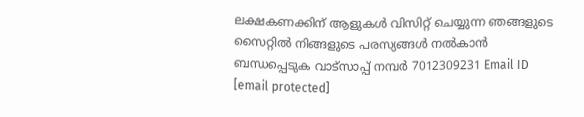ലക്ഷകണക്കിന് ആളുകൾ വിസിറ്റ് ചെയ്യുന്ന ഞങ്ങളുടെ സൈറ്റിൽ നിങ്ങളുടെ പരസ്യങ്ങൾ നൽകാൻ ബന്ധപ്പെടുക വാട്സാപ്പ് നമ്പർ 7012309231 Email ID [email protected]